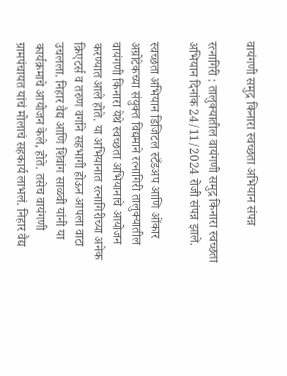वायंगणी समुद्र किनारा स्वच्छता अभियान संपन्न

रत्नागिरी : तालुक्यातील वायंगणी समुद्र किनारा स्वच्छता अभियान दिनांक 24/11/2024 रोजी संपन्न झाले.

स्वच्छता अभियान डिजिटल स्टँडअप आणि ओंकार अग्रोटेकच्या संयुक्त विद्यमाने रत्नागिरी तालुक्यातील वायंगणी किनारा येथे स्वच्छता अभियानाचे आयोजन करण्यात आले होते. या अभियानात रत्नागिरीच्या अनेक क्रिएटर्स व तरुण वर्गाने सहभागी होऊन आपला वाटा उचलला. निहार वैद्य आणि शिवांग साळवी यांनी या कार्यक्रमाचे आयोजन केले, होते. तसेच वायंगणी ग्रामपंचायत यांचं मोलाचं सहकार्य लाभलं. निहार वैद्य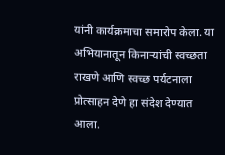यांनी कार्यक्रमाचा समारोप केला. या अभियानातून किनाऱ्यांची स्वच्छता राखणे आणि स्वच्छ पर्यटनाला प्रोत्साहन देणे हा संदेश देण्यात आला.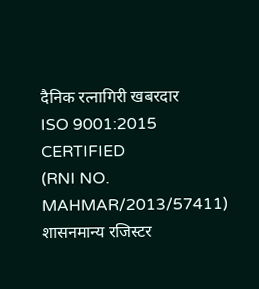दैनिक रत्नागिरी खबरदार
ISO 9001:2015 CERTIFIED
(RNI NO. MAHMAR/2013/57411)
शासनमान्य रजिस्टर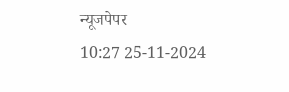न्यूजपेपर
10:27 25-11-2024